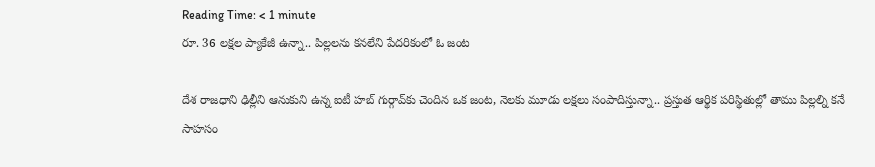Reading Time: < 1 minute
రూ. 36 లక్షల ప్యాకేజీ ఉన్నా.. పిల్లలను కనలేని పేదరికంలో ఓ జంట

దేశ రాజధాని ఢిల్లీని ఆనుకుని ఉన్న ఐటీ హబ్ గుర్గావ్‌కు చెందిన ఒక జంట, నెలకు మూడు లక్షలు సంపాదిస్తున్నా.. ప్రస్తుత ఆర్థిక పరిస్థితుల్లో తాము పిల్లల్ని కనే సాహసం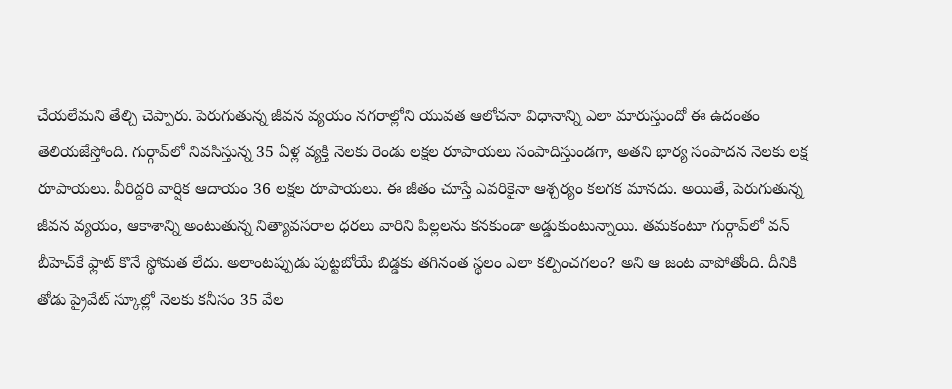చేయలేమని తేల్చి చెప్పారు. పెరుగుతున్న జీవన వ్యయం నగరాల్లోని యువత ఆలోచనా విధానాన్ని ఎలా మారుస్తుందో ఈ ఉదంతం తెలియజేస్తోంది. గుర్గావ్‌లో నివసిస్తున్న 35 ఏళ్ల వ్యక్తి నెలకు రెండు లక్షల రూపాయలు సంపాదిస్తుండగా, అతని భార్య సంపాదన నెలకు లక్ష రూపాయలు. వీరిద్దరి వార్షిక ఆదాయం 36 లక్షల రూపాయలు. ఈ జీతం చూస్తే ఎవరికైనా ఆశ్చర్యం కలగక మానదు. అయితే, పెరుగుతున్న జీవన వ్యయం, ఆకాశాన్ని అంటుతున్న నిత్యావసరాల ధరలు వారిని పిల్లలను కనకుండా అడ్డుకుంటున్నాయి. తమకంటూ గుర్గావ్‌లో వన్‌ బీహెచ్‌కే ఫ్లాట్ కొనే స్థోమత లేదు. అలాంటప్పుడు పుట్టబోయే బిడ్డకు తగినంత స్థలం ఎలా కల్పించగలం? అని ఆ జంట వాపోతోంది. దీనికి తోడు ప్రైవేట్ స్కూల్లో నెలకు కనీసం 35 వేల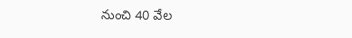నుంచి 40 వేల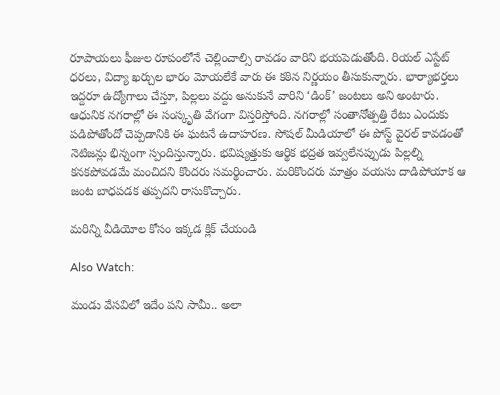రూపాయలు ఫీజుల రూపంలోనే చెల్లించాల్సి రావడం వారిని భయపెడుతోంది. రియల్ ఎస్టేట్ ధరలు, విద్యా ఖర్చుల భారం మోయలేకే వారు ఈ కఠిన నిర్ణయం తీసుకున్నారు. భార్యాభర్తలు ఇద్దరూ ఉద్యోగాలు చేస్తూ, పిల్లలు వద్దు అనుకునే వారిని ‘డింక్’ జంటలు అని అంటారు. ఆధునిక నగరాల్లో ఈ సంస్కృతి వేగంగా విస్తరిస్తోంది. నగరాల్లో సంతానోత్పత్తి రేటు ఎందుకు పడిపోతోందో చెప్పడానికి ఈ ఘటనే ఉదాహరణ. సోషల్ మీడియాలో ఈ పోస్ట్ వైరల్ కావడంతో నెటిజన్లు భిన్నంగా స్పందిస్తున్నారు. భవిష్యత్తుకు ఆర్థిక భద్రత ఇవ్వలేనప్పుడు పిల్లల్ని కనకపోవడమే మంచిదని కొందరు సమర్థించారు. మరికొందరు మాత్రం వయసు దాడిపోయాక ఆ జంట బాధపడక తప్పదని రాసుకొచ్చారు.

మరిన్ని వీడియోల కోసం ఇక్కడ క్లిక్ చేయండి

Also Watch:

మండు వేసవిలో ఇదేం పని సామీ.. అలా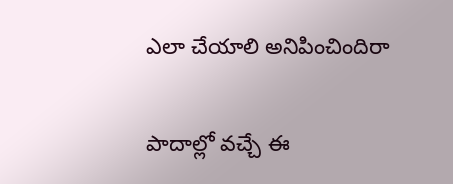ఎలా చేయాలి అనిపించిందిరా

పాదాల్లో వచ్చే ఈ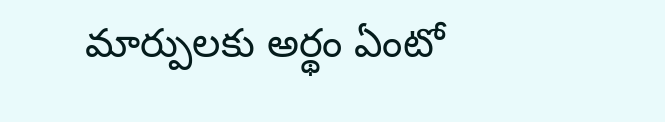మార్పులకు అర్థం ఏంటో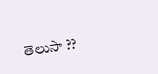తెలుసా ??